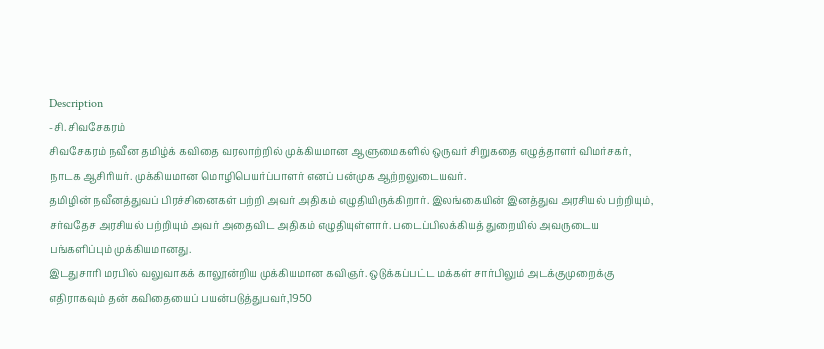Description
-சி. சிவசேகரம்
சிவசேகரம் நவீன தமிழ்க் கவிதை வரலாற்றில் முக்கியமான ஆளுமைகளில் ஒருவர் சிறுகதை எழுத்தாளர் விமர்சகர், நாடக ஆசிரியர். முக்கியமான மொழிபெயர்ப்பாளர் எனப் பன்முக ஆற்றலுடையவர்.
தமிழின் நவீனத்துவப் பிரச்சினைகள் பற்றி அவர் அதிகம் எழுதியிருக்கிறார். இலங்கையின் இனத்துவ அரசியல் பற்றியும், சர்வதேச அரசியல் பற்றியும் அவர் அதைவிட அதிகம் எழுதியுள்ளார். படைப்பிலக்கியத் துறையில் அவருடைய பங்களிப்பும் முக்கியமானது.
இடதுசாரி மரபில் வலுவாகக் காலூன்றிய முக்கியமான கவிஞர். ஒடுக்கப்பட்ட மக்கள் சார்பிலும் அடக்குமுறைக்கு எதிராகவும் தன் கவிதையைப் பயன்படுத்துபவர்,1950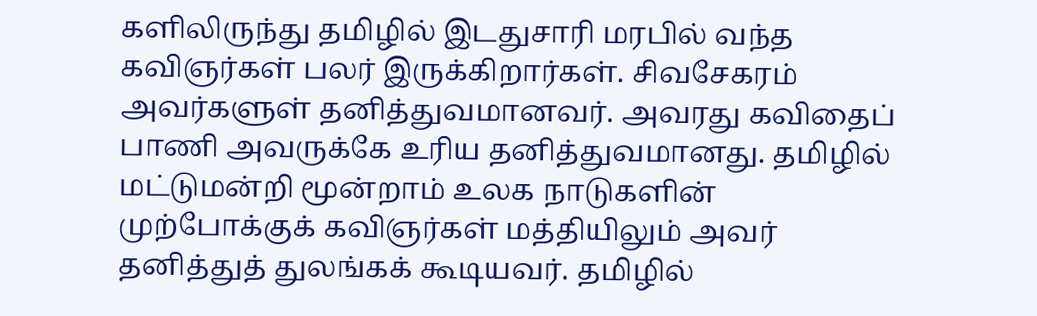களிலிருந்து தமிழில் இடதுசாரி மரபில் வந்த கவிஞர்கள் பலர் இருக்கிறார்கள். சிவசேகரம் அவர்களுள் தனித்துவமானவர். அவரது கவிதைப் பாணி அவருக்கே உரிய தனித்துவமானது. தமிழில் மட்டுமன்றி மூன்றாம் உலக நாடுகளின் முற்போக்குக் கவிஞர்கள் மத்தியிலும் அவர் தனித்துத் துலங்கக் கூடியவர். தமிழில்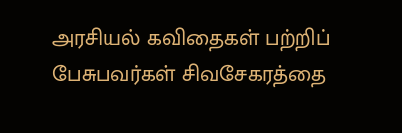அரசியல் கவிதைகள் பற்றிப் பேசுபவர்கள் சிவசேகரத்தை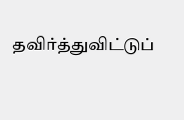தவிர்த்துவிட்டுப்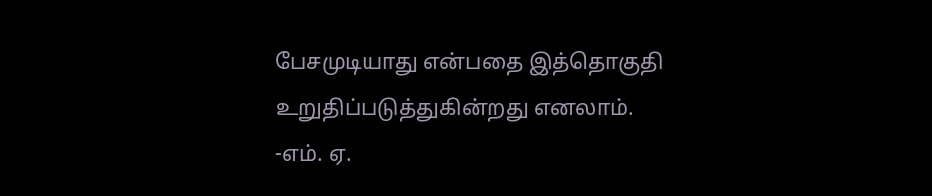பேசமுடியாது என்பதை இத்தொகுதி உறுதிப்படுத்துகின்றது எனலாம்.
-எம். ஏ.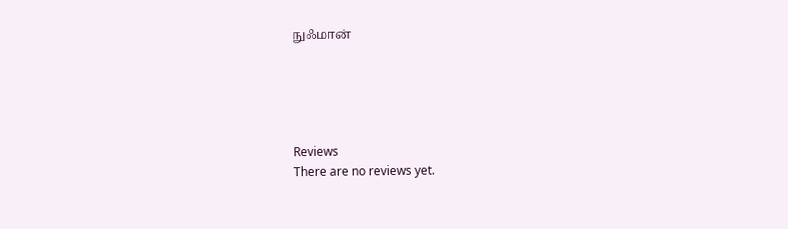நுஃமான்





Reviews
There are no reviews yet.